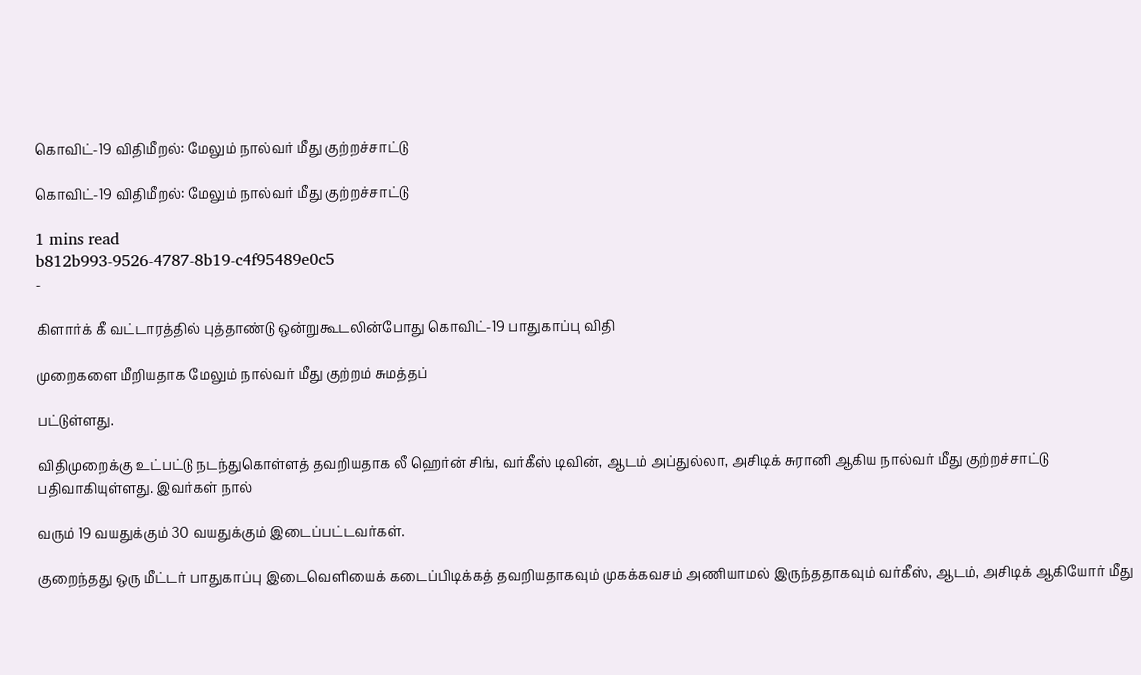கொவிட்-19 விதிமீறல்: மேலும் நால்வர் மீது குற்றச்சாட்டு

கொவிட்-19 விதிமீறல்: மேலும் நால்வர் மீது குற்றச்சாட்டு

1 mins read
b812b993-9526-4787-8b19-c4f95489e0c5
-

கிளார்க் கீ வட்டாரத்தில் புத்தாண்டு ஒன்றுகூடலின்போது கொவிட்-19 பாதுகாப்பு விதி

முறைகளை மீறியதாக மேலும் நால்வர் மீது குற்றம் சுமத்தப்

பட்டுள்ளது.

விதிமுறைக்கு உட்பட்டு நடந்துகொள்ளத் தவறியதாக லீ ஹெர்ன் சிங், வர்கீஸ் டிவின், ஆடம் அப்துல்லா, அசிடிக் சுரானி ஆகிய நால்வர் மீது குற்றச்சாட்டு பதிவாகியுள்ளது. இவர்கள் நால்

வரும் 19 வயதுக்கும் 30 வயதுக்கும் இடைப்பட்டவர்கள்.

குறைந்தது ஒரு மீட்டர் பாதுகாப்பு இடைவெளியைக் கடைப்பிடிக்கத் தவறியதாகவும் முகக்கவசம் அணியாமல் இருந்ததாகவும் வர்கீஸ், ஆடம், அசிடிக் ஆகியோர் மீது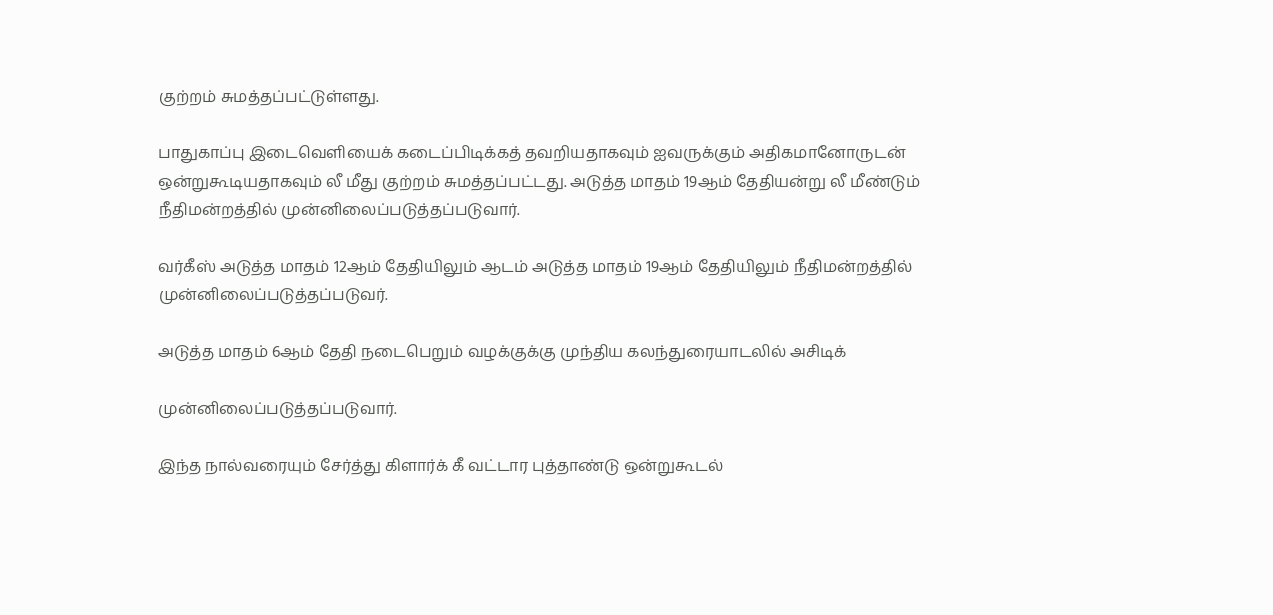குற்றம் சுமத்தப்பட்டுள்ளது.

பாதுகாப்பு இடைவெளியைக் கடைப்பிடிக்கத் தவறியதாகவும் ஐவருக்கும் அதிகமானோருடன் ஒன்றுகூடியதாகவும் லீ மீது குற்றம் சுமத்தப்பட்டது. அடுத்த மாதம் 19ஆம் தேதியன்று லீ மீண்டும் நீதிமன்றத்தில் முன்னிலைப்படுத்தப்படுவார்.

வர்கீஸ் அடுத்த மாதம் 12ஆம் தேதியிலும் ஆடம் அடுத்த மாதம் 19ஆம் தேதியிலும் நீதிமன்றத்தில் முன்னிலைப்படுத்தப்படுவர்.

அடுத்த மாதம் 6ஆம் தேதி நடைபெறும் வழக்குக்கு முந்திய கலந்துரையாடலில் அசிடிக்

முன்னிலைப்படுத்தப்படுவார்.

இந்த நால்வரையும் சேர்த்து கிளார்க் கீ வட்டார புத்தாண்டு ஒன்றுகூடல்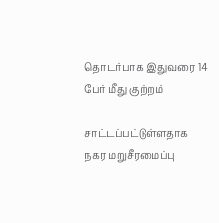தொடர்பாக இதுவரை 14 பேர் மீது குற்றம்

சாட்டப்பட்டுள்ளதாக நகர மறுசீரமைப்பு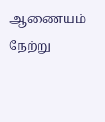ஆணையம் நேற்று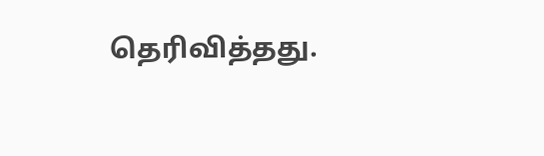தெரிவித்தது.